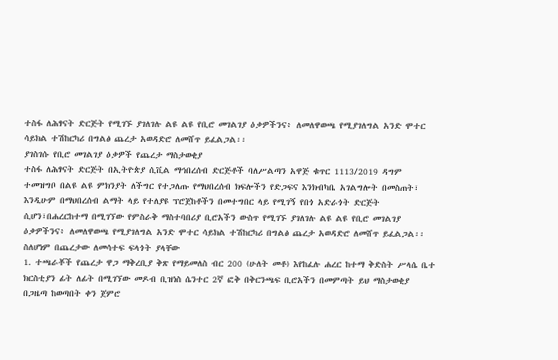ተስፋ ለሕፃናት ድርጅት የሚገኙ ያገለገሉ ልዩ ልዩ የቢሮ መገልገያ ዕቃዎችንና፥ ለመለዋወጫ የሚያገለግል አንድ ሞተር ሳይክል ተሽከርካሪ በግልፅ ጨረታ አወዳድሮ ለመሸጥ ይፈልጋል፡፡
ያገስገሱ የቢሮ መገልገያ ዕቃዎች የጨረታ ማስታወቂያ
ተስፋ ለሕፃናት ድርጅት በኢትዮጵያ ሲቪል ማኅበረሰብ ድርጅቶች ባለሥልጣን አዋጅ ቁጥር 1113/2019 ዳግም ተመዝግቦ በልዩ ልዩ ምክንያት ለችግር የተጋለጡ የማህበረሰብ ክፍሎችን የድጋፍና እንክብካቤ አገልግሎት በመስጠት፣ እንዲሁም በማህበረሰብ ልማት ላይ የተለያዩ ፕሮጀከቶችን በመተግበር ላይ የሚገኝ የበጎ አድራጎት ድርጅት ሲሆን፣በሐረርከተማ በሚገኘው የምስራቅ ማስተባበሪያ ቢሮአችን ውስጥ የሚገኙ ያገለገሉ ልዩ ልዩ የቢሮ መገልገያ ዕቃዎችንና፥ ለመለዋወጫ የሚያገለግል አንድ ሞተር ሳይክል ተሽከርካሪ በግልፅ ጨረታ አወዳድሮ ለመሸጥ ይፈልጋል፡፡ ስለሆነም በጨረታው ለመሳተፍ ፍላጎት ያላቸው
1. ተጫራቾች የጨረታ ዋጋ ማቅረቢያ ቅጽ የማይመለስ ብር 200 (ሁለት መቶ) እየከፈሉ ሐረር ከተማ ቅድስት ሥላሴ ቤተ ክርስቲያን ፊት ለፊት በሚገኘው መዶብ ቢዝነስ ሴንተር 2ኛ ፎቅ በቅርንጫፍ ቢሮአችን በመምጣት ይህ ማስታወቂያ በጋዜጣ ከወጣበት ቀን ጀምሮ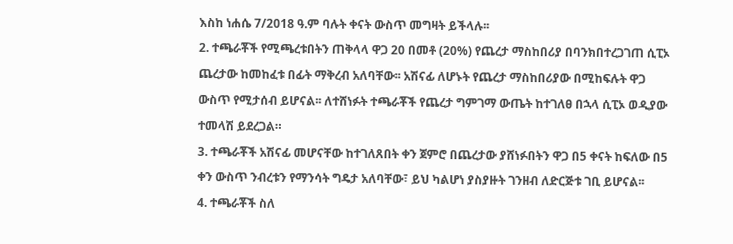እስከ ነሐሴ 7/2018 ዓ.ም ባሉት ቀናት ውስጥ መግዛት ይችላሉ፡፡
2. ተጫራቾች የሚጫረቱበትን ጠቅላላ ዋጋ 20 በመቶ (20%) የጨረታ ማስከበሪያ በባንክበተረጋገጠ ሲፒኦ ጨረታው ከመከፈቱ በፊት ማቅረብ አለባቸው፡፡ አሽናፊ ለሆኑት የጨረታ ማስከበሪያው በሚከፍሉት ዋጋ ውስጥ የሚታሰብ ይሆናል፡፡ ለተሸነፉት ተጫራቾች የጨረታ ግምገማ ውጤት ከተገለፀ በኋላ ሲፒኦ ወዲያው ተመላሽ ይደረጋል።
3. ተጫራቾች አሽናፊ መሆናቸው ከተገለጸበት ቀን ጀምሮ በጨረታው ያሸነፉበትን ዋጋ በ5 ቀናት ከፍለው በ5 ቀን ውስጥ ንብረቱን የማንሳት ግዴታ አለባቸው፣ ይህ ካልሆነ ያስያዙት ገንዘብ ለድርጅቱ ገቢ ይሆናል፡፡
4. ተጫራቾች ስለ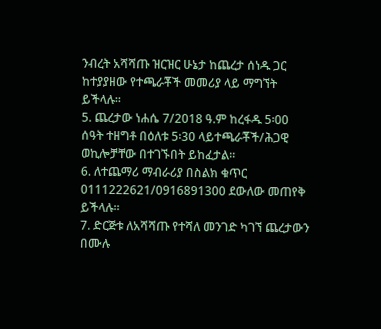ንብረት አሻሻጡ ዝርዝር ሁኔታ ከጨረታ ሰነዱ ጋር ከተያያዘው የተጫራቾች መመሪያ ላይ ማግኘት ይችላሉ፡፡
5. ጨረታው ነሐሴ 7/2018 ዓ.ም ከረፋዱ 5፡00 ሰዓት ተዘግቶ በዕለቱ 5፡30 ላይተጫራቾች/ሕጋዊ ወኪሎቻቸው በተገኙበት ይከፈታል፡፡
6. ለተጨማሪ ማብራሪያ በስልክ ቁጥር 0111222621/0916891300 ደውለው መጠየቅ ይችላሉ፡፡
7. ድርጅቱ ለአሻሻጡ የተሻለ መንገድ ካገኘ ጨረታውን በሙሉ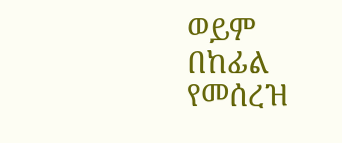ወይም በከፊል የመሰረዝ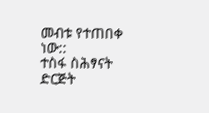መብቱ የተጠበቀ ነው::
ተስፋ ስሕፃናት ድርጅት